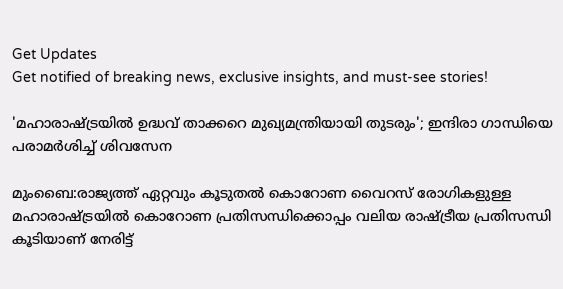Get Updates
Get notified of breaking news, exclusive insights, and must-see stories!

'മഹാരാഷ്ട്രയില്‍ ഉദ്ധവ് താക്കറെ മുഖ്യമന്ത്രിയായി തുടരും'; ഇന്ദിരാ ഗാന്ധിയെ പരാമര്‍ശിച്ച് ശിവസേന

മുംബൈ:രാജ്യത്ത് ഏറ്റവും കൂടുതല്‍ കൊറോണ വൈറസ് രോഗികളുള്ള മഹാരാഷ്ട്രയില്‍ കൊറോണ പ്രതിസന്ധിക്കൊപ്പം വലിയ രാഷ്ട്രീയ പ്രതിസന്ധി കൂടിയാണ് നേരിട്ട്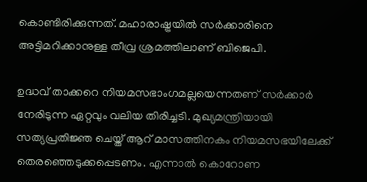കൊണ്ടിരിക്കുന്നത്. മഹാരാഷ്ട്രയില്‍ സര്‍ക്കാരിനെ അട്ടിമറിക്കാനുള്ള തീവ്ര ശ്രമത്തിലാണ് ബിജെപി.

ഉദ്ധവ് താക്കറെ നിയമസഭാംഗമല്ലയെന്നതണ് സര്‍ക്കാര്‍ നേരിടുന്ന ഏറ്റവും വലിയ തിരിച്ചടി. മുഖ്യമന്ത്രിയായി സത്യപ്രതിജ്ഞ ചെയ്ത് ആറ് മാസത്തിനകം നിയമസഭയിലേക്ക് തെരഞ്ഞെടുക്കപ്പെടണം. എന്നാല്‍ കൊറോണ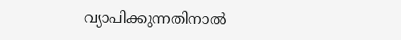വ്യാപിക്കുന്നതിനാല്‍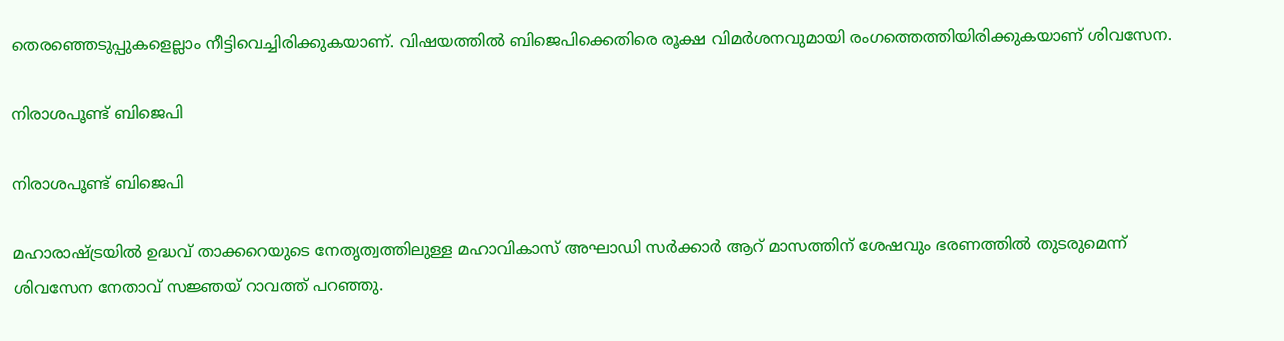തെരഞ്ഞെടുപ്പുകളെല്ലാം നീട്ടിവെച്ചിരിക്കുകയാണ്. വിഷയത്തില്‍ ബിജെപിക്കെതിരെ രൂക്ഷ വിമര്‍ശനവുമായി രംഗത്തെത്തിയിരിക്കുകയാണ് ശിവസേന.

നിരാശപൂണ്ട് ബിജെപി

നിരാശപൂണ്ട് ബിജെപി

മഹാരാഷ്ട്രയില്‍ ഉദ്ധവ് താക്കറെയുടെ നേതൃത്വത്തിലുള്ള മഹാവികാസ് അഘാഡി സര്‍ക്കാര്‍ ആറ് മാസത്തിന് ശേഷവും ഭരണത്തില്‍ തുടരുമെന്ന് ശിവസേന നേതാവ് സജ്ഞയ് റാവത്ത് പറഞ്ഞു.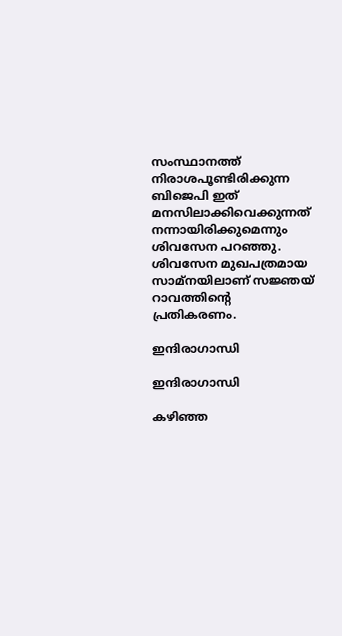സംസ്ഥാനത്ത് നിരാശപൂണ്ടിരിക്കുന്ന ബിജെപി ഇത് മനസിലാക്കിവെക്കുന്നത് നന്നായിരിക്കുമെന്നും ശിവസേന പറഞ്ഞു. ശിവസേന മുഖപത്രമായ സാമ്‌നയിലാണ് സജ്ഞയ് റാവത്തിന്റെ പ്രതികരണം.

ഇന്ദിരാഗാന്ധി

ഇന്ദിരാഗാന്ധി

കഴിഞ്ഞ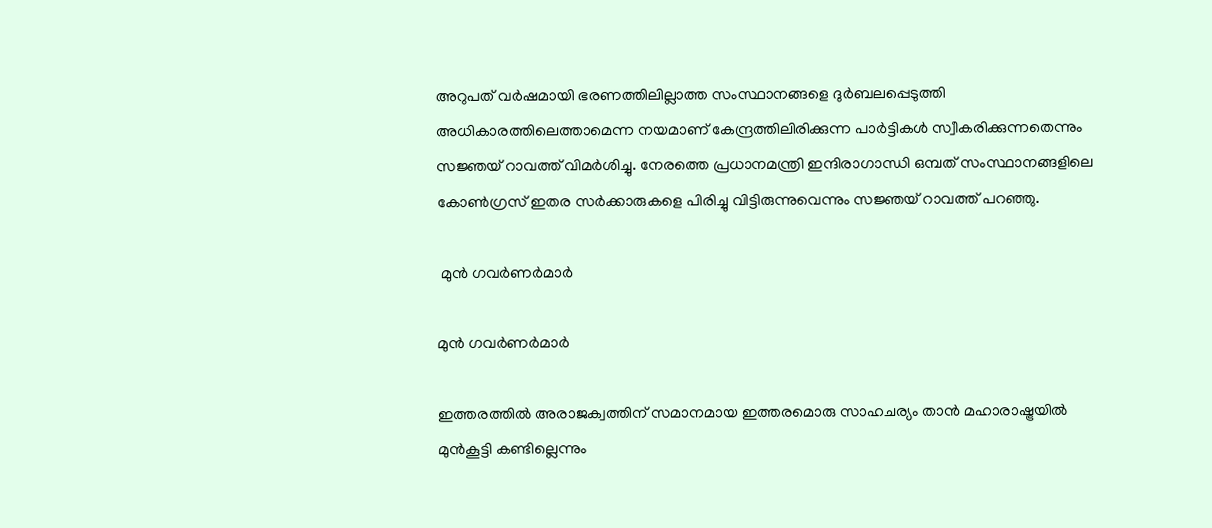അറുപത് വര്‍ഷമായി ഭരണത്തിലില്ലാത്ത സംസ്ഥാനങ്ങളെ ദുര്‍ബലപ്പെടുത്തി അധികാരത്തിലെത്താമെന്ന നയമാണ് കേന്ദ്രത്തിലിരിക്കുന്ന പാര്‍ട്ടികള്‍ സ്വീകരിക്കുന്നതെന്നും സജ്ഞയ് റാവത്ത് വിമര്‍ശിച്ചു. നേരത്തെ പ്രധാനമന്ത്രി ഇന്ദിരാഗാന്ധി ഒമ്പത് സംസ്ഥാനങ്ങളിലെ കോണ്‍ഗ്രസ് ഇതര സര്‍ക്കാരുകളെ പിരിച്ചു വിട്ടിരുന്നുവെന്നും സജ്ഞയ് റാവത്ത് പറഞ്ഞു.

 മുന്‍ ഗവര്‍ണര്‍മാര്‍

മുന്‍ ഗവര്‍ണര്‍മാര്‍

ഇത്തരത്തില്‍ അരാജക്വത്തിന് സമാനമായ ഇത്തരമൊരു സാഹചര്യം താന്‍ മഹാരാഷ്ട്രയില്‍ മുന്‍കൂട്ടി കണ്ടില്ലെന്നും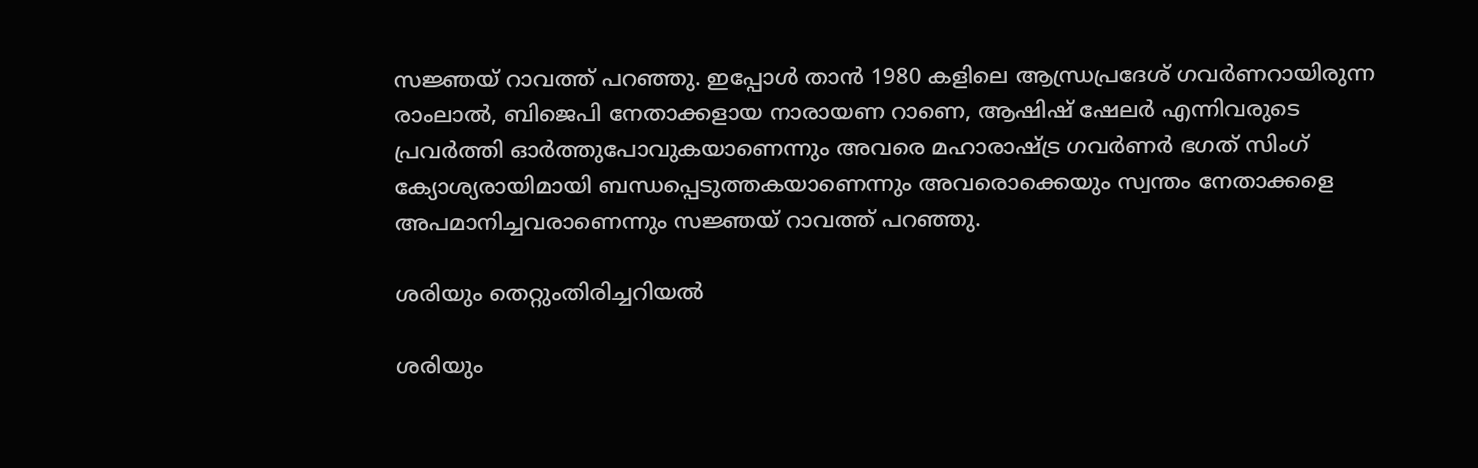സജ്ഞയ് റാവത്ത് പറഞ്ഞു. ഇപ്പോള്‍ താന്‍ 1980 കളിലെ ആന്ധ്രപ്രദേശ് ഗവര്‍ണറായിരുന്ന രാംലാല്‍, ബിജെപി നേതാക്കളായ നാരായണ റാണെ, ആഷിഷ് ഷേലര്‍ എന്നിവരുടെ പ്രവര്‍ത്തി ഓര്‍ത്തുപോവുകയാണെന്നും അവരെ മഹാരാഷ്ട്ര ഗവര്‍ണര്‍ ഭഗത് സിംഗ് ക്യോശ്യരായിമായി ബന്ധപ്പെടുത്തകയാണെന്നും അവരൊക്കെയും സ്വന്തം നേതാക്കളെ അപമാനിച്ചവരാണെന്നും സജ്ഞയ് റാവത്ത് പറഞ്ഞു.

ശരിയും തെറ്റുംതിരിച്ചറിയല്‍

ശരിയും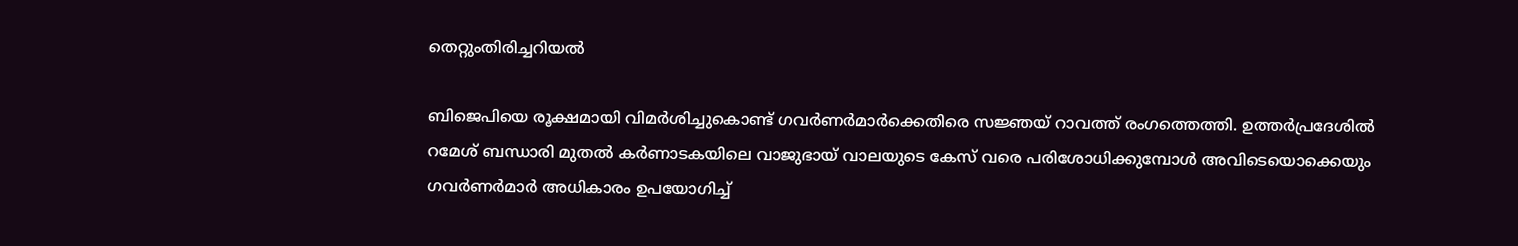തെറ്റുംതിരിച്ചറിയല്‍

ബിജെപിയെ രൂക്ഷമായി വിമര്‍ശിച്ചുകൊണ്ട് ഗവര്‍ണര്‍മാര്‍ക്കെതിരെ സജ്ഞയ് റാവത്ത് രംഗത്തെത്തി. ഉത്തര്‍പ്രദേശില്‍ റമേശ് ബന്ധാരി മുതല്‍ കര്‍ണാടകയിലെ വാജുഭായ് വാലയുടെ കേസ് വരെ പരിശോധിക്കുമ്പോള്‍ അവിടെയൊക്കെയും ഗവര്‍ണര്‍മാര്‍ അധികാരം ഉപയോഗിച്ച്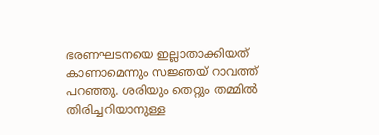ഭരണഘടനയെ ഇല്ലാതാക്കിയത് കാണാമെന്നും സജ്ഞയ് റാവത്ത് പറഞ്ഞു. ശരിയും തെറ്റും തമ്മില്‍ തിരിച്ചറിയാനുള്ള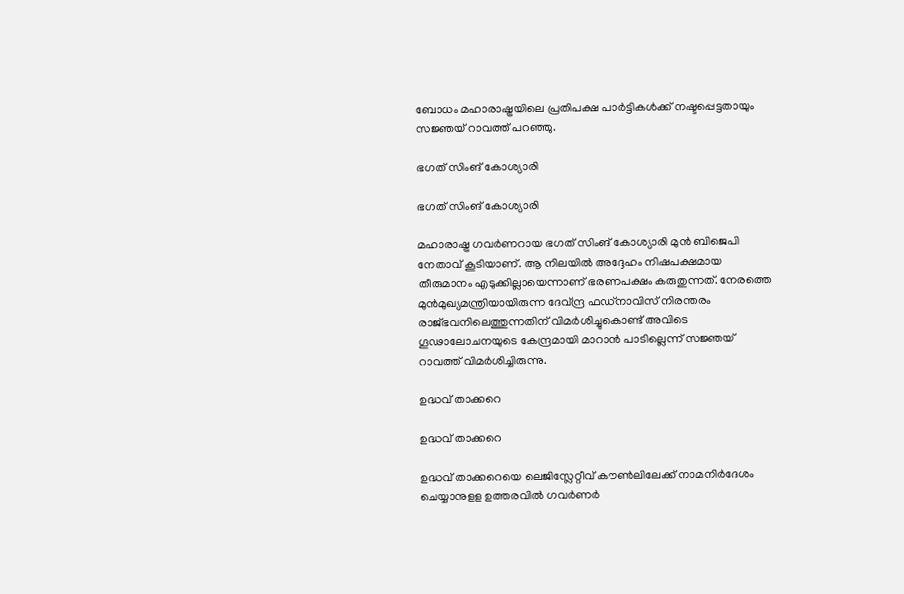ബോധം മഹാരാഷ്ട്രയിലെ പ്രതിപക്ഷ പാര്‍ട്ടികള്‍ക്ക് നഷ്ടപ്പെട്ടതായും സജ്ഞയ് റാവത്ത് പറഞ്ഞു.

ഭഗത് സിംങ് കോശ്യാരി

ഭഗത് സിംങ് കോശ്യാരി

മഹാരാഷ്ട്ര ഗവര്‍ണറായ ഭഗത് സിംങ് കോശ്യാരി മുന്‍ ബിജെപി നേതാവ് കൂടിയാണ്. ആ നിലയില്‍ അദ്ദേഹം നിഷപക്ഷമായ തീരുമാനം എടുക്കില്ലായെന്നാണ് ഭരണപക്ഷം കരുതുന്നത്. നേരത്തെ മുന്‍മുഖ്യമന്ത്രിയായിരുന്ന ദേവ്ന്ദ്ര ഫഡ്‌നാവിസ് നിരന്തരം രാജ്ഭവനിലെത്തുന്നതിന് വിമര്‍ശിച്ചുകൊണ്ട് അവിടെ ഗൂഢാലോചനയുടെ കേന്ദ്രമായി മാറാന്‍ പാടില്ലെന്ന് സജ്ഞയ് റാവത്ത് വിമര്‍ശിച്ചിരുന്നു.

ഉദ്ധവ് താക്കറെ

ഉദ്ധവ് താക്കറെ

ഉദ്ധവ് താക്കറെയെ ലെജിസ്ലേറ്റീവ് കൗണ്‍ലിലേക്ക് നാമനിര്‍ദേശം ചെയ്യാനുളള ഉത്തരവില്‍ ഗവര്‍ണര്‍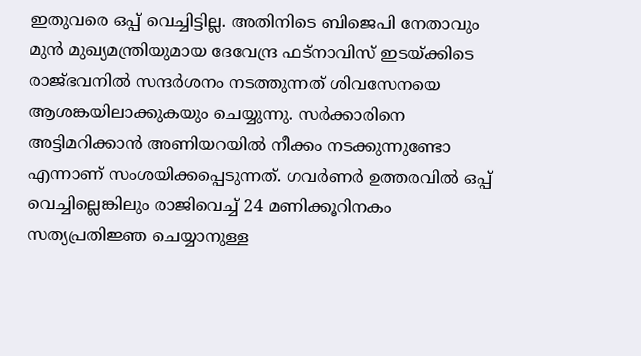ഇതുവരെ ഒപ്പ് വെച്ചിട്ടില്ല. അതിനിടെ ബിജെപി നേതാവും മുന്‍ മുഖ്യമന്ത്രിയുമായ ദേവേന്ദ്ര ഫട്നാവിസ് ഇടയ്ക്കിടെ രാജ്ഭവനില്‍ സന്ദര്‍ശനം നടത്തുന്നത് ശിവസേനയെ ആശങ്കയിലാക്കുകയും ചെയ്യുന്നു. സര്‍ക്കാരിനെ അട്ടിമറിക്കാന്‍ അണിയറയില്‍ നീക്കം നടക്കുന്നുണ്ടോ എന്നാണ് സംശയിക്കപ്പെടുന്നത്. ഗവര്‍ണര്‍ ഉത്തരവില്‍ ഒപ്പ് വെച്ചില്ലെങ്കിലും രാജിവെച്ച് 24 മണിക്കൂറിനകം സത്യപ്രതിജ്ഞ ചെയ്യാനുള്ള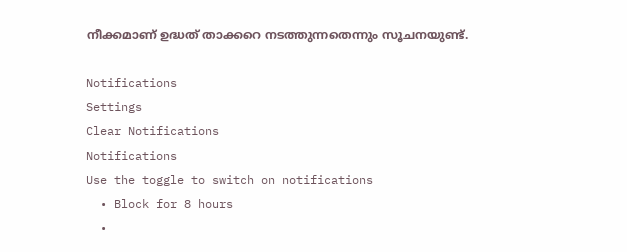നീക്കമാണ് ഉദ്ധത് താക്കറെ നടത്തുന്നതെന്നും സൂചനയുണ്ട്.

Notifications
Settings
Clear Notifications
Notifications
Use the toggle to switch on notifications
  • Block for 8 hours
  •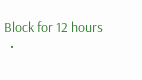Block for 12 hours
  •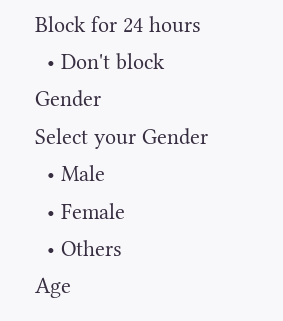Block for 24 hours
  • Don't block
Gender
Select your Gender
  • Male
  • Female
  • Others
Age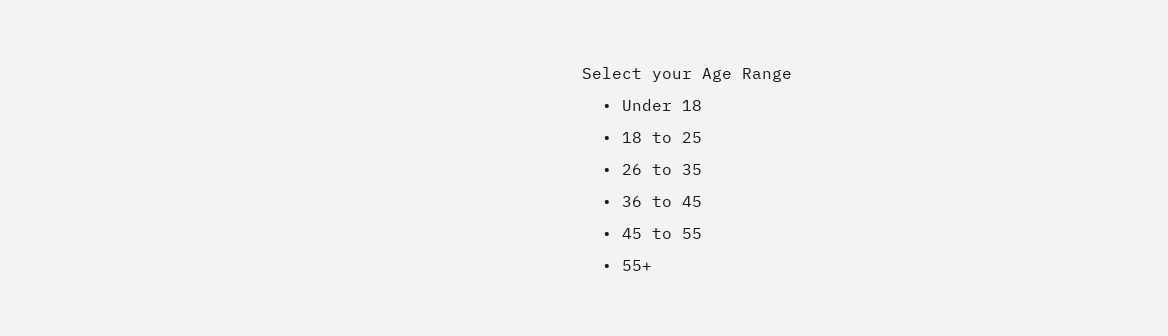Select your Age Range
  • Under 18
  • 18 to 25
  • 26 to 35
  • 36 to 45
  • 45 to 55
  • 55+